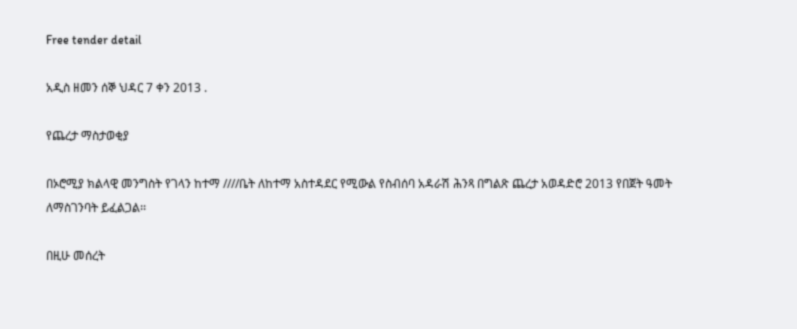Free tender detail

አዲስ ዘመን ሰኞ ህዳር 7 ቀን 2013 .

የጨረታ ማስታወቂያ

በኦሮሚያ ክልላዊ መንግስት የገላን ከተማ ////ቤት ለከተማ አስተዳደር የሚውል የስብሰባ አዳራሽ ሕንጻ በግልጽ ጨረታ አወዳድሮ 2013 የበጀት ዓመት ለማስገንባት ይፈልጋል፡፡

በዚሁ መሰረት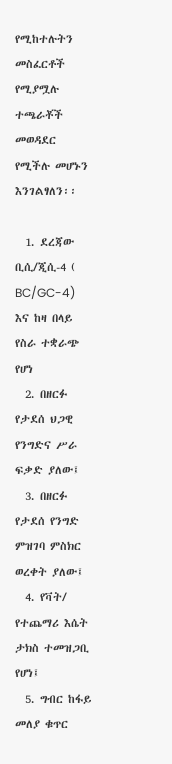የሚከተሉትን መስፈርቶች የሚያሟሉ ተጫራቾች መወዳደር የሚችሉ መሆኑን እንገልፃለን፡፡

  1. ደረጃው ቢሲ/ጂሲ-4 ( BC/GC-4) እና ከዛ በላይ የስራ ተቋራጭ የሆነ
  2. በዘርፉ የታደሰ ህጋዊ የንግድና ሥራ ፍቃድ ያለው፤
  3. በዘርፉ የታደሰ የንግድ ምዝገባ ምስክር ወረቀት ያለው፤
  4. የቫት/ የተጨማሪ እሴት ታክስ ተመዝጋቢ የሆነ፤
  5. ግብር ከፋይ መለያ ቁጥር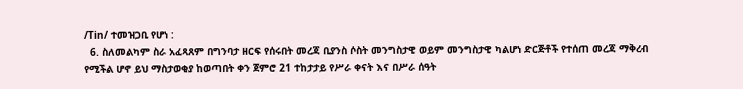/Tin/ ተመዝጋቢ የሆነ :
  6. ስለመልካም ስራ አፈጻጸም በግንባታ ዘርፍ የሰሩበት መረጃ ቢያንስ ሶስት መንግስታዊ ወይም መንግስታዊ ካልሆነ ድርጅቶች የተሰጠ መረጃ ማቅረብ የሚችል ሆኖ ይህ ማስታወቂያ ከወጣበት ቀን ጀምሮ 21 ተከታታይ የሥራ ቀናት እና በሥራ ሰዓት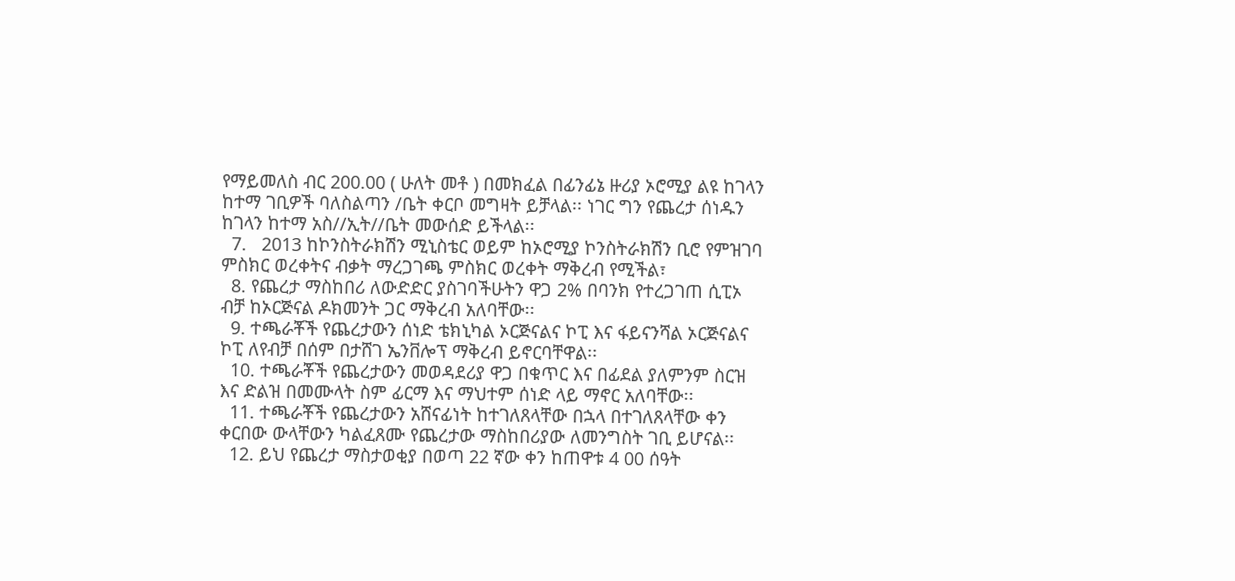የማይመለስ ብር 200.00 ( ሁለት መቶ ) በመክፈል በፊንፊኔ ዙሪያ ኦሮሚያ ልዩ ከገላን ከተማ ገቢዎች ባለስልጣን /ቤት ቀርቦ መግዛት ይቻላል፡፡ ነገር ግን የጨረታ ሰነዱን ከገላን ከተማ አስ//ኢት//ቤት መውሰድ ይችላል፡፡
  7.   2013 ከኮንስትራክሽን ሚኒስቴር ወይም ከኦሮሚያ ኮንስትራክሽን ቢሮ የምዝገባ ምስክር ወረቀትና ብቃት ማረጋገጫ ምስክር ወረቀት ማቅረብ የሚችል፣
  8. የጨረታ ማስከበሪ ለውድድር ያስገባችሁትን ዋጋ 2% በባንክ የተረጋገጠ ሲፒኦ ብቻ ከኦርጅናል ዶክመንት ጋር ማቅረብ አለባቸው፡፡
  9. ተጫራቾች የጨረታውን ሰነድ ቴክኒካል ኦርጅናልና ኮፒ እና ፋይናንሻል ኦርጅናልና ኮፒ ለየብቻ በሰም በታሸገ ኤንቨሎፕ ማቅረብ ይኖርባቸዋል፡፡
  10. ተጫራቾች የጨረታውን መወዳደሪያ ዋጋ በቁጥር እና በፊደል ያለምንም ስርዝ እና ድልዝ በመሙላት ስም ፊርማ እና ማህተም ሰነድ ላይ ማኖር አለባቸው፡፡
  11. ተጫራቾች የጨረታውን አሸናፊነት ከተገለጸላቸው በኋላ በተገለጸላቸው ቀን ቀርበው ውላቸውን ካልፈጸሙ የጨረታው ማስከበሪያው ለመንግስት ገቢ ይሆናል፡፡
  12. ይህ የጨረታ ማስታወቂያ በወጣ 22 ኛው ቀን ከጠዋቱ 4 00 ሰዓት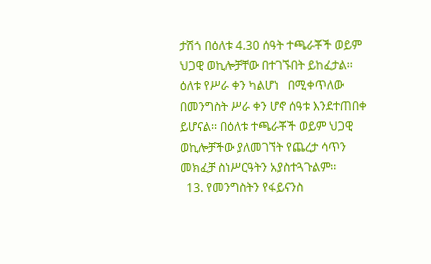ታሽጎ በዕለቱ 4.30 ሰዓት ተጫራቾች ወይም ህጋዊ ወኪሎቻቸው በተገኙበት ይከፈታል፡፡ ዕለቱ የሥራ ቀን ካልሆነ   በሚቀጥለው በመንግስት ሥራ ቀን ሆኖ ሰዓቱ እንደተጠበቀ ይሆናል፡፡ በዕለቱ ተጫራቾች ወይም ህጋዊ ወኪሎቻችው ያለመገኘት የጨረታ ሳጥን መክፈቻ ስነሥርዓትን አያስተጓጉልም፡፡
  13. የመንግስትን የፋይናንስ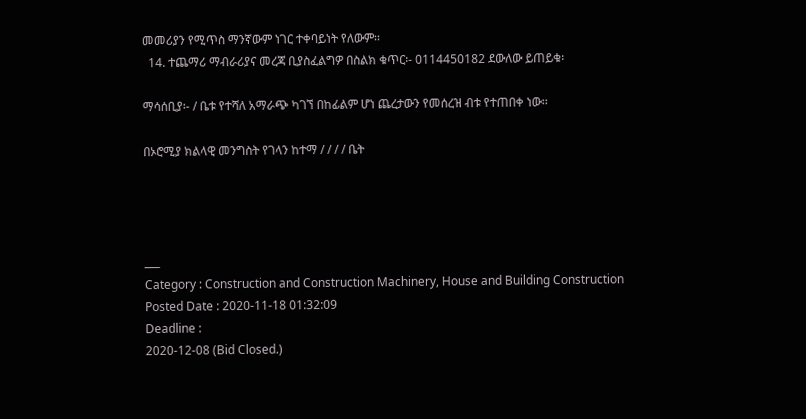መመሪያን የሚጥስ ማንኛውም ነገር ተቀባይነት የለውም፡፡
  14. ተጨማሪ ማብራሪያና መረጃ ቢያስፈልግዎ በስልክ ቁጥር፡- 0114450182 ደውለው ይጠይቁ፡

ማሳሰቢያ፡- / ቤቱ የተሻለ አማራጭ ካገኘ በከፊልም ሆነ ጨረታውን የመሰረዝ ብቱ የተጠበቀ ነው፡፡

በኦሮሚያ ክልላዊ መንግስት የገላን ከተማ / / / / ቤት




___
Category : Construction and Construction Machinery, House and Building Construction
Posted Date : 2020-11-18 01:32:09
Deadline :
2020-12-08 (Bid Closed.)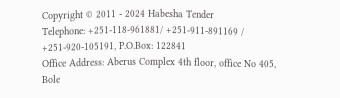Copyright © 2011 - 2024 Habesha Tender
Telephone: +251-118-961881/ +251-911-891169 / +251-920-105191, P.O.Box: 122841
Office Address: Aberus Complex 4th floor, office No 405, Bole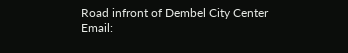Road infront of Dembel City Center
Email: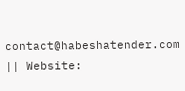contact@habeshatender.com || Website: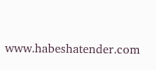www.habeshatender.com